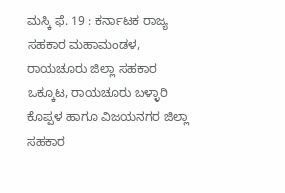ಮಸ್ಕಿ ಫೆ. 19 : ಕರ್ನಾಟಕ ರಾಜ್ಯ ಸಹಕಾರ ಮಹಾಮಂಡಳ, ರಾಯಚೂರು ಜಿಲ್ಲಾ ಸಹಕಾರ ಒಕ್ಕೂಟ, ರಾಯಚೂರು ಬಳ್ಳಾರಿ ಕೊಪ್ಪಳ ಹಾಗೂ ವಿಜಯನಗರ ಜಿಲ್ಲಾ ಸಹಕಾರ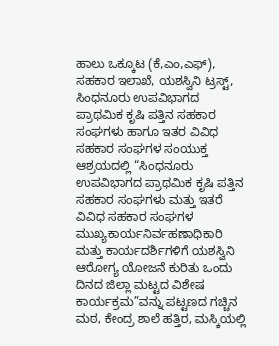ಹಾಲು ಒಕ್ಕೂಟ (ಕೆ,ಎಂ,ಎಫ್), ಸಹಕಾರ ಇಲಾಖೆ, ಯಶಸ್ವಿನಿ ಟ್ರಸ್ಟ್, ಸಿಂಧನೂರು ಉಪವಿಭಾಗದ ಪ್ರಾಥಮಿಕ ಕೃಷಿ ಪತ್ತಿನ ಸಹಕಾರ ಸಂಘಗಳು ಹಾಗೂ ಇತರ ವಿವಿಧ ಸಹಕಾರ ಸಂಘಗಳ ಸಂಯುಕ್ತ ಆಶ್ರಯದಲ್ಲಿ “ಸಿಂಧನೂರು ಉಪವಿಭಾಗದ ಪ್ರಾಥಮಿಕ ಕೃಷಿ ಪತ್ತಿನ ಸಹಕಾರ ಸಂಘಗಳು ಮತ್ತು ಇತರೆ ವಿವಿಧ ಸಹಕಾರ ಸಂಘಗಳ ಮುಖ್ಯಕಾರ್ಯನಿರ್ವಹಣಾಧಿಕಾರಿ ಮತ್ತು ಕಾರ್ಯದರ್ಶಿಗಳಿಗೆ ಯಶಸ್ವಿನಿ ಆರೋಗ್ಯ ಯೋಜನೆ ಕುರಿತು ಒಂದು ದಿನದ ಜಿಲ್ಲಾ ಮಟ್ಟದ ವಿಶೇಷ ಕಾರ್ಯಕ್ರಮ”ವನ್ನು ಪಟ್ಟಣದ ಗಚ್ಚಿನ ಮಠ, ಕೇಂದ್ರ ಶಾಲೆ ಹತ್ತಿರ, ಮಸ್ಕಿಯಲ್ಲಿ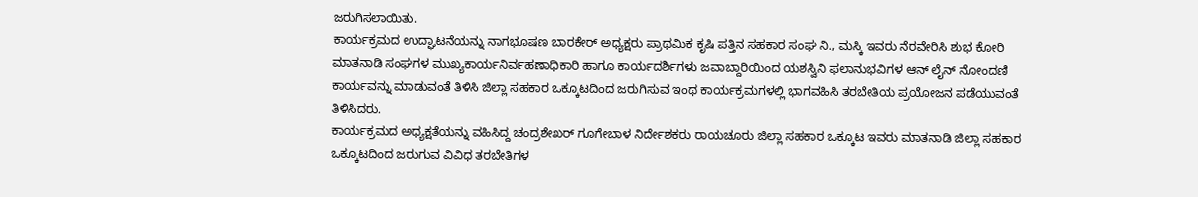ಜರುಗಿಸಲಾಯಿತು.
ಕಾರ್ಯಕ್ರಮದ ಉದ್ಘಾಟನೆಯನ್ನು ನಾಗಭೂಷಣ ಬಾರಕೇರ್ ಅಧ್ಯಕ್ಷರು ಪ್ರಾಥಮಿಕ ಕೃಷಿ ಪತ್ತಿನ ಸಹಕಾರ ಸಂಘ ನಿ., ಮಸ್ಕಿ ಇವರು ನೆರವೇರಿಸಿ ಶುಭ ಕೋರಿ ಮಾತನಾಡಿ ಸಂಘಗಳ ಮುಖ್ಯಕಾರ್ಯನಿರ್ವಹಣಾಧಿಕಾರಿ ಹಾಗೂ ಕಾರ್ಯದರ್ಶಿಗಳು ಜವಾಬ್ದಾರಿಯಿಂದ ಯಶಸ್ವಿನಿ ಫಲಾನುಭವಿಗಳ ಆನ್ ಲೈನ್ ನೋಂದಣಿ ಕಾರ್ಯವನ್ನು ಮಾಡುವಂತೆ ತಿಳಿಸಿ ಜಿಲ್ಲಾ ಸಹಕಾರ ಒಕ್ಕೂಟದಿಂದ ಜರುಗಿಸುವ ಇಂಥ ಕಾರ್ಯಕ್ರಮಗಳಲ್ಲಿ ಭಾಗವಹಿಸಿ ತರಬೇತಿಯ ಪ್ರಯೋಜನ ಪಡೆಯುವಂತೆ ತಿಳಿಸಿದರು.
ಕಾರ್ಯಕ್ರಮದ ಅಧ್ಯಕ್ಷತೆಯನ್ನು ವಹಿಸಿದ್ದ ಚಂದ್ರಶೇಖರ್ ಗೂಗೇಬಾಳ ನಿರ್ದೇಶಕರು ರಾಯಚೂರು ಜಿಲ್ಲಾ ಸಹಕಾರ ಒಕ್ಕೂಟ ಇವರು ಮಾತನಾಡಿ ಜಿಲ್ಲಾ ಸಹಕಾರ ಒಕ್ಕೂಟದಿಂದ ಜರುಗುವ ವಿವಿಧ ತರಬೇತಿಗಳ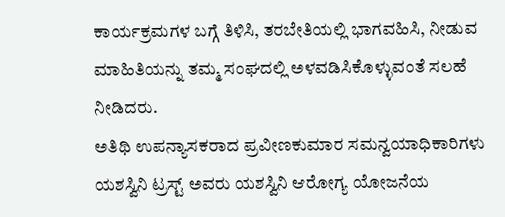ಕಾರ್ಯಕ್ರಮಗಳ ಬಗ್ಗೆ ತಿಳಿಸಿ, ತರಬೇತಿಯಲ್ಲಿ ಭಾಗವಹಿಸಿ, ನೀಡುವ ಮಾಹಿತಿಯನ್ನು ತಮ್ಮ ಸಂಘದಲ್ಲಿ ಅಳವಡಿಸಿಕೊಳ್ಳುವಂತೆ ಸಲಹೆ ನೀಡಿದರು.
ಅತಿಥಿ ಉಪನ್ಯಾಸಕರಾದ ಪ್ರವೀಣಕುಮಾರ ಸಮನ್ವಯಾಧಿಕಾರಿಗಳು ಯಶಸ್ವಿನಿ ಟ್ರಸ್ಟ್ ಅವರು ಯಶಸ್ವಿನಿ ಆರೋಗ್ಯ ಯೋಜನೆಯ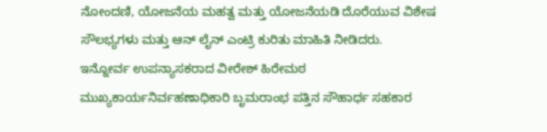ನೋಂದಣಿ, ಯೋಜನೆಯ ಮಹತ್ವ ಮತ್ತು ಯೋಜನೆಯಡಿ ದೊರೆಯುವ ವಿಶೇಷ ಸೌಲಭ್ಯಗಳು ಮತ್ತು ಆನ್ ಲೈನ್ ಎಂಟ್ರಿ ಕುರಿತು ಮಾಹಿತಿ ನೀಡಿದರು.
ಇನ್ನೋರ್ವ ಉಪನ್ಯಾಸಕರಾದ ವೀರೇಶ್ ಹಿರೇಮಠ ಮುಖ್ಯಕಾರ್ಯನಿರ್ವಹಣಾಧಿಕಾರಿ ಬೃಮರಾಂಭ ಪತ್ತಿನ ಸೌಹಾರ್ಧ ಸಹಕಾರ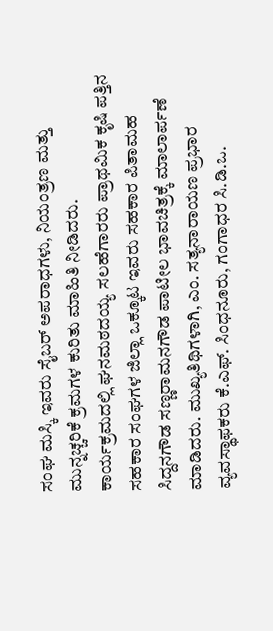ಸಂಘ ಮಸ್ಕಿ ಇವರು ಸೈಬರ್ ಅಪರಾಧಗಳು, ನಿಯಂತ್ರಣ ಮತ್ತು ಮುನ್ನಚ್ಚರಿಕೆ ಕ್ರಮಗಳ ಕುರಿತು ಮಾಹಿತಿ ನೀಡಿದರು.
ಕಾರ್ಯಕ್ರಮದಲ್ಲಿ ಘನಮಠದಯ್ಯ ಸಲಹೆಗಾರರು ಪ್ರಾಥಮಿಕ ಕೃಷಿ ಪತ್ತಿನ ಸಹಕಾರ ಸಂಘಗಳ ಜಿಲ್ಲಾ ಒಕ್ಕೂಟ ಇವರು ಸಹಕಾರ ಪಿತಾಮಹ ಸಿದ್ದನಗೌಡ ಸಣ್ಣರಾಮನಗೌಡ ಪಾಟೀಲ ಭಾವಚಿತ್ರಕ್ಕೆ ಮಾಲಾರ್ಪಣೆ ಮಾಡಿದರು. ಮುಖ್ಯತಿಥಿಗಳಾಗಿ, ಎಂ. ಸತ್ಯನಾರಾಯಣ ಪ್ರಭಾರ ವ್ಯವಸ್ಥಾಫಕರು ಕೆ.ಎಫ್. ಸಿಂಧನೂರು, ಗಂಗಾಧರ ಸಿ.ಡಿ.ಒ.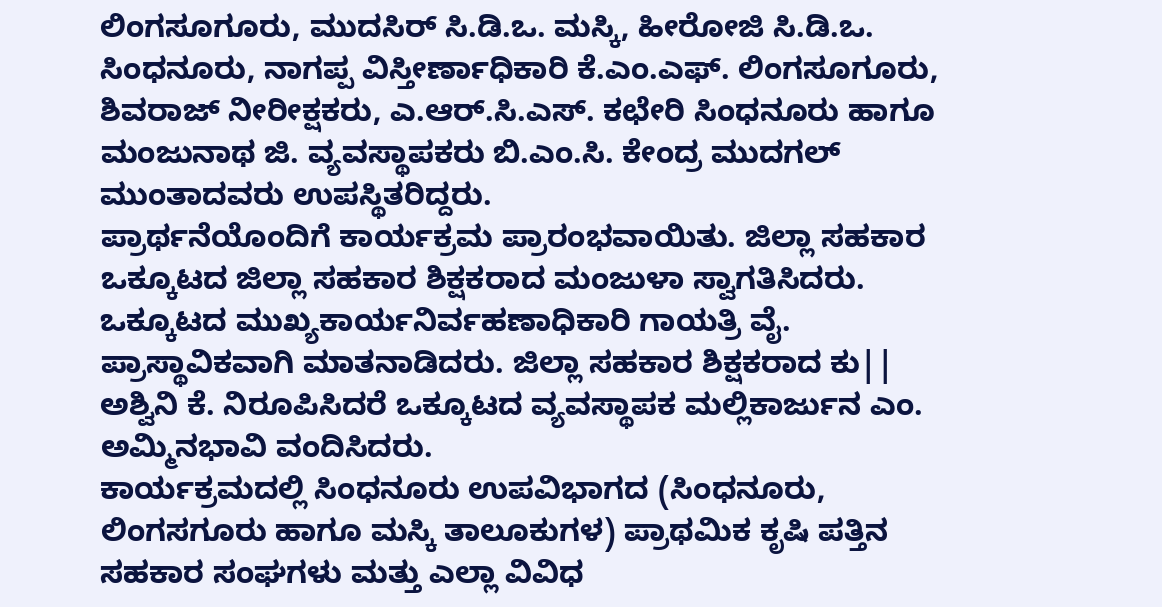ಲಿಂಗಸೂಗೂರು, ಮುದಸಿರ್ ಸಿ.ಡಿ.ಒ. ಮಸ್ಕಿ, ಹೀರೋಜಿ ಸಿ.ಡಿ.ಒ. ಸಿಂಧನೂರು, ನಾಗಪ್ಪ ವಿಸ್ತೀರ್ಣಾಧಿಕಾರಿ ಕೆ.ಎಂ.ಎಫ್. ಲಿಂಗಸೂಗೂರು, ಶಿವರಾಜ್ ನೀರೀಕ್ಷಕರು, ಎ.ಆರ್.ಸಿ.ಎಸ್. ಕಛೇರಿ ಸಿಂಧನೂರು ಹಾಗೂ ಮಂಜುನಾಥ ಜಿ. ವ್ಯವಸ್ಥಾಪಕರು ಬಿ.ಎಂ.ಸಿ. ಕೇಂದ್ರ ಮುದಗಲ್ ಮುಂತಾದವರು ಉಪಸ್ಥಿತರಿದ್ದರು.
ಪ್ರಾರ್ಥನೆಯೊಂದಿಗೆ ಕಾರ್ಯಕ್ರಮ ಪ್ರಾರಂಭವಾಯಿತು. ಜಿಲ್ಲಾ ಸಹಕಾರ ಒಕ್ಕೂಟದ ಜಿಲ್ಲಾ ಸಹಕಾರ ಶಿಕ್ಷಕರಾದ ಮಂಜುಳಾ ಸ್ವಾಗತಿಸಿದರು. ಒಕ್ಕೂಟದ ಮುಖ್ಯಕಾರ್ಯನಿರ್ವಹಣಾಧಿಕಾರಿ ಗಾಯತ್ರಿ ವೈ. ಪ್ರಾಸ್ಥಾವಿಕವಾಗಿ ಮಾತನಾಡಿದರು. ಜಿಲ್ಲಾ ಸಹಕಾರ ಶಿಕ್ಷಕರಾದ ಕು|| ಅಶ್ವಿನಿ ಕೆ. ನಿರೂಪಿಸಿದರೆ ಒಕ್ಕೂಟದ ವ್ಯವಸ್ಥಾಪಕ ಮಲ್ಲಿಕಾರ್ಜುನ ಎಂ. ಅಮ್ಮಿನಭಾವಿ ವಂದಿಸಿದರು.
ಕಾರ್ಯಕ್ರಮದಲ್ಲಿ ಸಿಂಧನೂರು ಉಪವಿಭಾಗದ (ಸಿಂಧನೂರು, ಲಿಂಗಸಗೂರು ಹಾಗೂ ಮಸ್ಕಿ ತಾಲೂಕುಗಳ) ಪ್ರಾಥಮಿಕ ಕೃಷಿ ಪತ್ತಿನ ಸಹಕಾರ ಸಂಘಗಳು ಮತ್ತು ಎಲ್ಲಾ ವಿವಿಧ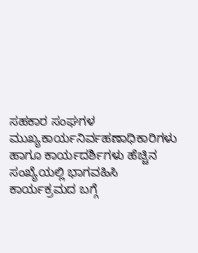ಸಹಕಾರ ಸಂಘಗಳ ಮುಖ್ಯಕಾರ್ಯನಿರ್ವಹಣಾಧಿಕಾರಿಗಳು ಹಾಗೂ ಕಾರ್ಯದರ್ಶಿಗಳು ಹೆಚ್ಚಿನ ಸಂಖ್ಯೆಯಲ್ಲಿ ಭಾಗವಹಿಸಿ ಕಾರ್ಯಕ್ರಮದ ಬಗ್ಗೆ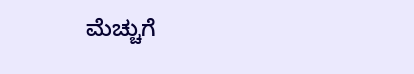ಮೆಚ್ಚುಗೆ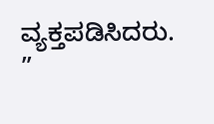ವ್ಯಕ್ತಪಡಿಸಿದರು. ”